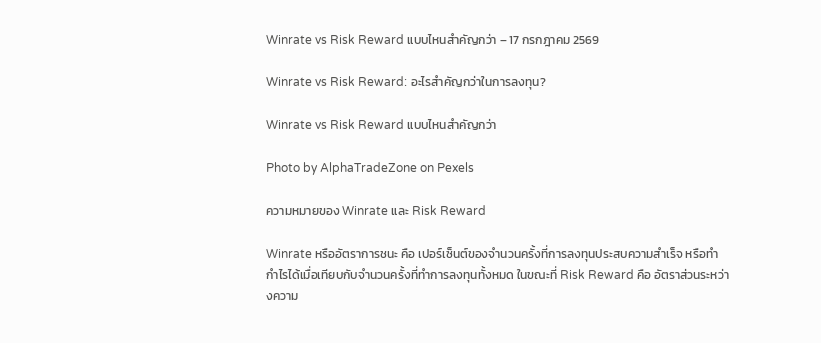Winrate vs Risk Reward แบบไหนสำคัญกว่า – 17 กรกฎาคม 2569

Winrate vs Risk Reward: อะไรสำคัญกว่าในการลงทุน?

Winrate vs Risk Reward แบบไหนสำคัญกว่า

Photo by AlphaTradeZone on Pexels

ความหมายของ Winrate และ Risk Reward

Winrate หรืออัตราการชนะ คือ เปอร์เซ็นต์ของจำนวนครั้งที่การลงทุนประสบความสำเร็จ หรือทำกำไรได้เมื่อเทียบกับจำนวนครั้งที่ทำการลงทุนทั้งหมด ในขณะที่ Risk Reward คือ อัตราส่วนระหว่างความ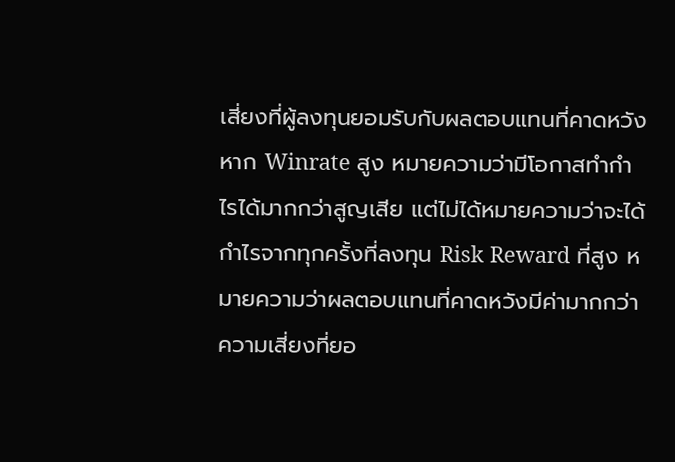เสี่ยงที่ผู้ลงทุนยอมรับกับผลตอบแทนที่คาดหวัง หาก Winrate สูง หมายความว่ามีโอกาสทำกำไรได้มากกว่าสูญเสีย แต่ไม่ได้หมายความว่าจะได้กำไรจากทุกครั้งที่ลงทุน Risk Reward ที่สูง หมายความว่าผลตอบแทนที่คาดหวังมีค่ามากกว่าความเสี่ยงที่ยอ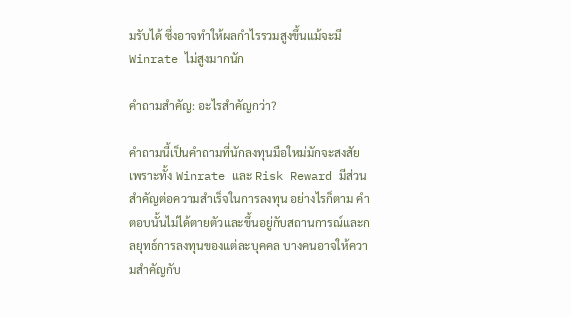มรับได้ ซึ่งอาจทำให้ผลกำไรรวมสูงขึ้นแม้จะมี Winrate ไม่สูงมากนัก

คำถามสำคัญ: อะไรสำคัญกว่า?

คำถามนี้เป็นคำถามที่นักลงทุนมือใหม่มักจะสงสัย เพราะทั้ง Winrate และ Risk Reward มีส่วนสำคัญต่อความสำเร็จในการลงทุน อย่างไรก็ตาม คำตอบนั้นไม่ได้ตายตัวและขึ้นอยู่กับสถานการณ์และกลยุทธ์การลงทุนของแต่ละบุคคล บางคนอาจให้ความสำคัญกับ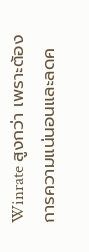Winrate สูงกว่า เพราะต้องการความแน่นอนและลดค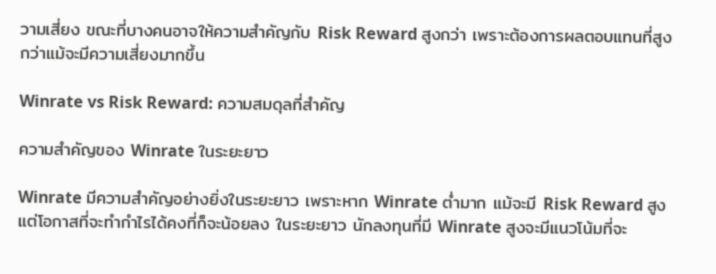วามเสี่ยง ขณะที่บางคนอาจให้ความสำคัญกับ Risk Reward สูงกว่า เพราะต้องการผลตอบแทนที่สูงกว่าแม้จะมีความเสี่ยงมากขึ้น

Winrate vs Risk Reward: ความสมดุลที่สำคัญ

ความสำคัญของ Winrate ในระยะยาว

Winrate มีความสำคัญอย่างยิ่งในระยะยาว เพราะหาก Winrate ต่ำมาก แม้จะมี Risk Reward สูง แต่โอกาสที่จะทำกำไรได้คงที่ก็จะน้อยลง ในระยะยาว นักลงทุนที่มี Winrate สูงจะมีแนวโน้มที่จะ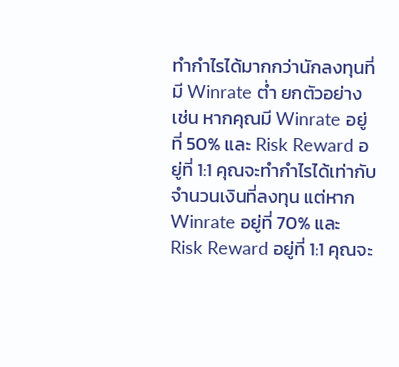ทำกำไรได้มากกว่านักลงทุนที่มี Winrate ต่ำ ยกตัวอย่างเช่น หากคุณมี Winrate อยู่ที่ 50% และ Risk Reward อยู่ที่ 1:1 คุณจะทำกำไรได้เท่ากับจำนวนเงินที่ลงทุน แต่หาก Winrate อยู่ที่ 70% และ Risk Reward อยู่ที่ 1:1 คุณจะ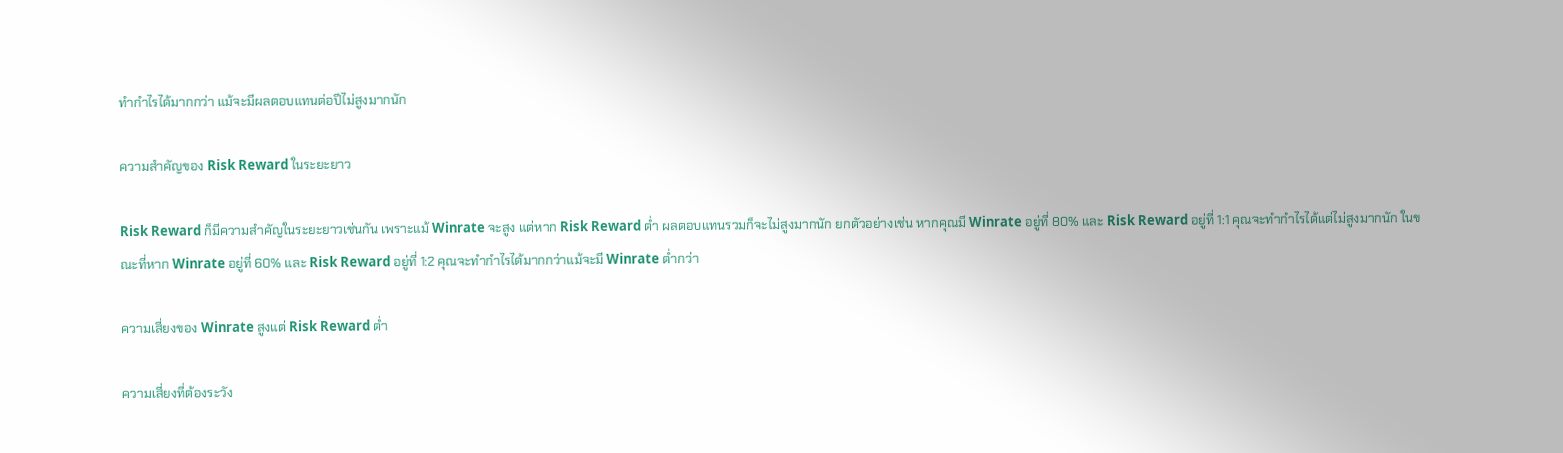ทำกำไรได้มากกว่า แม้จะมีผลตอบแทนต่อปีไม่สูงมากนัก

ความสำคัญของ Risk Reward ในระยะยาว

Risk Reward ก็มีความสำคัญในระยะยาวเช่นกัน เพราะแม้ Winrate จะสูง แต่หาก Risk Reward ต่ำ ผลตอบแทนรวมก็จะไม่สูงมากนัก ยกตัวอย่างเช่น หากคุณมี Winrate อยู่ที่ 80% และ Risk Reward อยู่ที่ 1:1 คุณจะทำกำไรได้แต่ไม่สูงมากนัก ในขณะที่หาก Winrate อยู่ที่ 60% และ Risk Reward อยู่ที่ 1:2 คุณจะทำกำไรได้มากกว่าแม้จะมี Winrate ต่ำกว่า

ความเสี่ยงของ Winrate สูงแต่ Risk Reward ต่ำ

ความเสี่ยงที่ต้องระวัง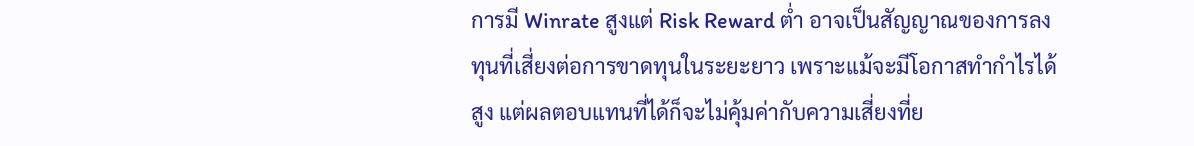การมี Winrate สูงแต่ Risk Reward ต่ำ อาจเป็นสัญญาณของการลงทุนที่เสี่ยงต่อการขาดทุนในระยะยาว เพราะแม้จะมีโอกาสทำกำไรได้สูง แต่ผลตอบแทนที่ได้ก็จะไม่คุ้มค่ากับความเสี่ยงที่ย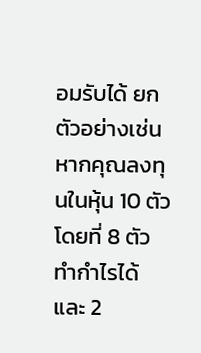อมรับได้ ยกตัวอย่างเช่น หากคุณลงทุนในหุ้น 10 ตัว โดยที่ 8 ตัวทำกำไรได้ และ 2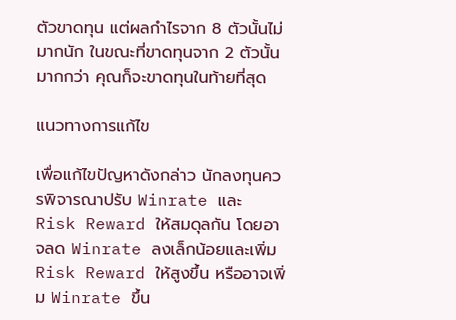ตัวขาดทุน แต่ผลกำไรจาก 8 ตัวนั้นไม่มากนัก ในขณะที่ขาดทุนจาก 2 ตัวนั้นมากกว่า คุณก็จะขาดทุนในท้ายที่สุด

แนวทางการแก้ไข

เพื่อแก้ไขปัญหาดังกล่าว นักลงทุนควรพิจารณาปรับ Winrate และ Risk Reward ให้สมดุลกัน โดยอาจลด Winrate ลงเล็กน้อยและเพิ่ม Risk Reward ให้สูงขึ้น หรืออาจเพิ่ม Winrate ขึ้น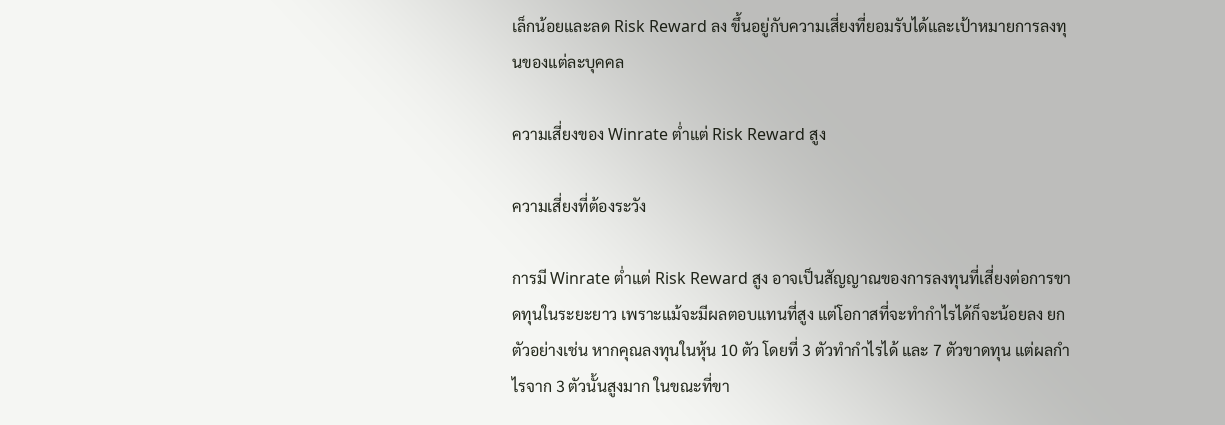เล็กน้อยและลด Risk Reward ลง ขึ้นอยู่กับความเสี่ยงที่ยอมรับได้และเป้าหมายการลงทุนของแต่ละบุคคล

ความเสี่ยงของ Winrate ต่ำแต่ Risk Reward สูง

ความเสี่ยงที่ต้องระวัง

การมี Winrate ต่ำแต่ Risk Reward สูง อาจเป็นสัญญาณของการลงทุนที่เสี่ยงต่อการขาดทุนในระยะยาว เพราะแม้จะมีผลตอบแทนที่สูง แต่โอกาสที่จะทำกำไรได้ก็จะน้อยลง ยกตัวอย่างเช่น หากคุณลงทุนในหุ้น 10 ตัว โดยที่ 3 ตัวทำกำไรได้ และ 7 ตัวขาดทุน แต่ผลกำไรจาก 3 ตัวนั้นสูงมาก ในขณะที่ขา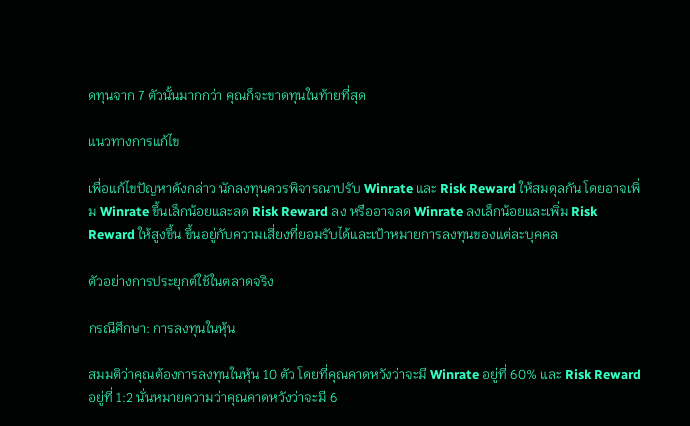ดทุนจาก 7 ตัวนั้นมากกว่า คุณก็จะขาดทุนในท้ายที่สุด

แนวทางการแก้ไข

เพื่อแก้ไขปัญหาดังกล่าว นักลงทุนควรพิจารณาปรับ Winrate และ Risk Reward ให้สมดุลกัน โดยอาจเพิ่ม Winrate ขึ้นเล็กน้อยและลด Risk Reward ลง หรืออาจลด Winrate ลงเล็กน้อยและเพิ่ม Risk Reward ให้สูงขึ้น ขึ้นอยู่กับความเสี่ยงที่ยอมรับได้และเป้าหมายการลงทุนของแต่ละบุคคล

ตัวอย่างการประยุกต์ใช้ในตลาดจริง

กรณีศึกษา: การลงทุนในหุ้น

สมมติว่าคุณต้องการลงทุนในหุ้น 10 ตัว โดยที่คุณคาดหวังว่าจะมี Winrate อยู่ที่ 60% และ Risk Reward อยู่ที่ 1:2 นั่นหมายความว่าคุณคาดหวังว่าจะมี 6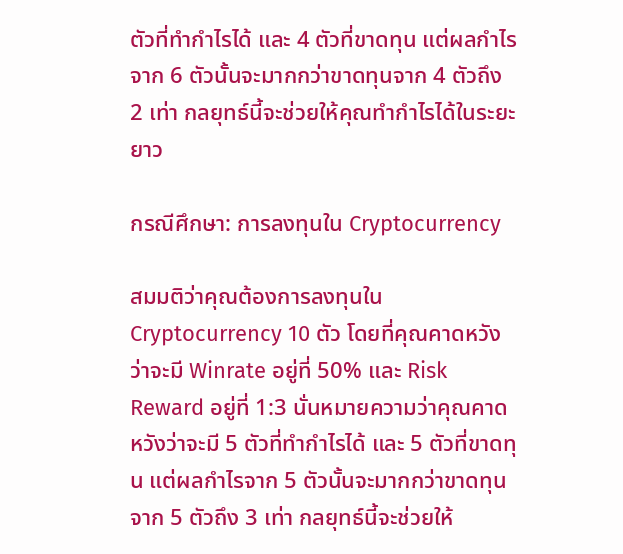ตัวที่ทำกำไรได้ และ 4 ตัวที่ขาดทุน แต่ผลกำไรจาก 6 ตัวนั้นจะมากกว่าขาดทุนจาก 4 ตัวถึง 2 เท่า กลยุทธ์นี้จะช่วยให้คุณทำกำไรได้ในระยะยาว

กรณีศึกษา: การลงทุนใน Cryptocurrency

สมมติว่าคุณต้องการลงทุนใน Cryptocurrency 10 ตัว โดยที่คุณคาดหวังว่าจะมี Winrate อยู่ที่ 50% และ Risk Reward อยู่ที่ 1:3 นั่นหมายความว่าคุณคาดหวังว่าจะมี 5 ตัวที่ทำกำไรได้ และ 5 ตัวที่ขาดทุน แต่ผลกำไรจาก 5 ตัวนั้นจะมากกว่าขาดทุนจาก 5 ตัวถึง 3 เท่า กลยุทธ์นี้จะช่วยให้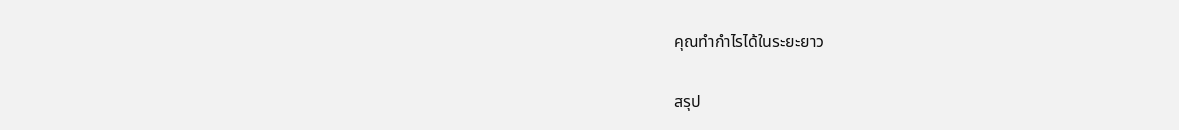คุณทำกำไรได้ในระยะยาว

สรุป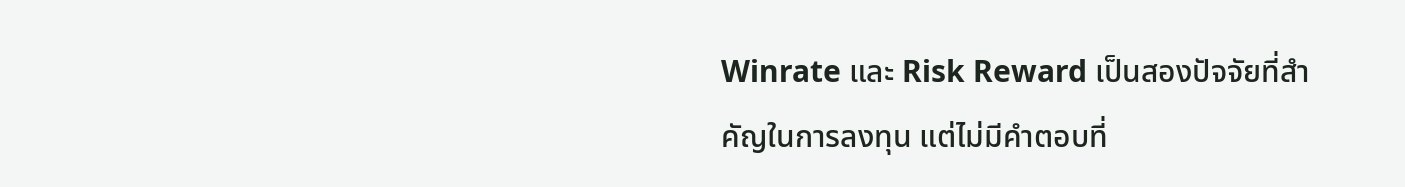Winrate และ Risk Reward เป็นสองปัจจัยที่สำคัญในการลงทุน แต่ไม่มีคำตอบที่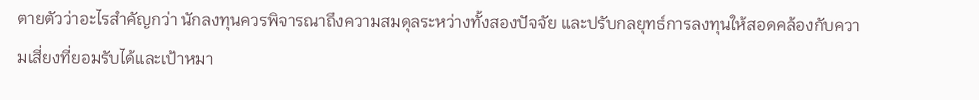ตายตัวว่าอะไรสำคัญกว่า นักลงทุนควรพิจารณาถึงความสมดุลระหว่างทั้งสองปัจจัย และปรับกลยุทธ์การลงทุนให้สอดคล้องกับความเสี่ยงที่ยอมรับได้และเป้าหมา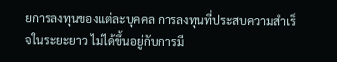ยการลงทุนของแต่ละบุคคล การลงทุนที่ประสบความสำเร็จในระยะยาว ไม่ได้ขึ้นอยู่กับการมี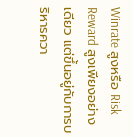Winrate สูงหรือ Risk Reward สูงเพียงอย่างเดียว แต่ขึ้นอยู่กับการบริหารควา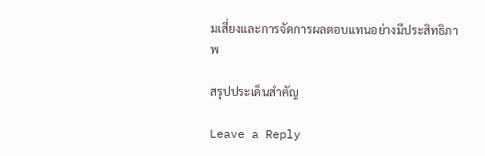มเสี่ยงและการจัดการผลตอบแทนอย่างมีประสิทธิภาพ

สรุปประเด็นสำคัญ

Leave a Reply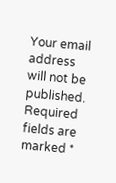Your email address will not be published. Required fields are marked *